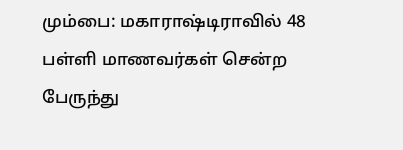மும்பை: மகாராஷ்டிராவில் 48 பள்ளி மாணவர்கள் சென்ற பேருந்து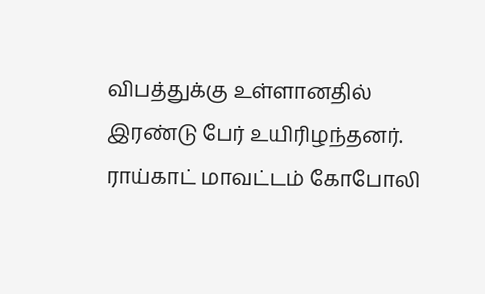விபத்துக்கு உள்ளானதில் இரண்டு பேர் உயிரிழந்தனர். ராய்காட் மாவட்டம் கோபோலி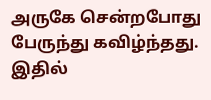அருகே சென்றபோது பேருந்து கவிழ்ந்தது. இதில்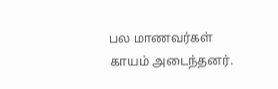பல மாணவர்கள் காயம் அடைந்தனர்.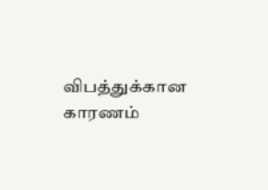விபத்துக்கான காரணம்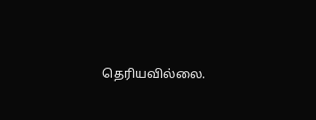தெரியவில்லை.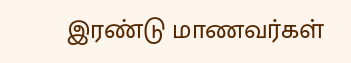இரண்டு மாணவர்கள்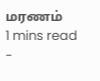மரணம்
1 mins read
-